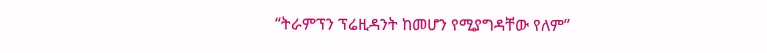“ትራምፕን ፕሬዚዳንት ከመሆን የሚያግዳቸው የለም”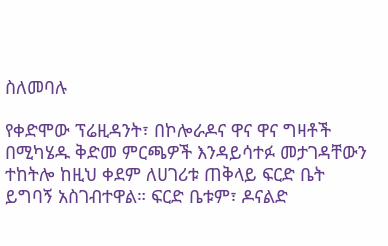ስለመባሉ

የቀድሞው ፕሬዚዳንት፣ በኮሎራዶና ዋና ዋና ግዛቶች በሚካሄዱ ቅድመ ምርጫዎች እንዳይሳተፉ መታገዳቸውን ተከትሎ ከዚህ ቀደም ለሀገሪቱ ጠቅላይ ፍርድ ቤት ይግባኝ አስገብተዋል። ፍርድ ቤቱም፣ ዶናልድ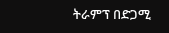ትራምፕ በድጋሚ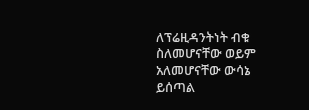ለፕሬዚዳንትነት ብቁ ስለመሆናቸው ወይም አለመሆናቸው ውሳኔ ይሰጣል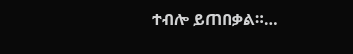ተብሎ ይጠበቃል።…